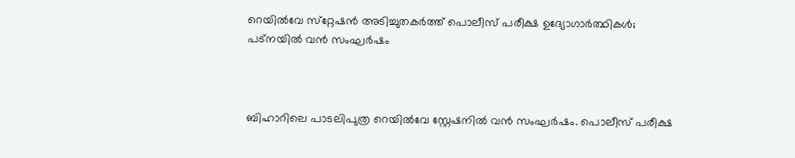റെയില്‍വേ സ്‌റ്റേഷന്‍ അടിച്ചുതകര്‍ത്ത് പൊലീസ് പരീക്ഷ ഉദ്യോഗാര്‍ത്ഥികള്‍; പട്‌നയില്‍ വന്‍ സംഘര്‍ഷം



ബിഹാറിലെ പാടലിപുത്ര റെയില്‍വേ സ്റ്റേഷനില്‍ വന്‍ സംഘര്‍ഷം. പൊലീസ് പരീക്ഷ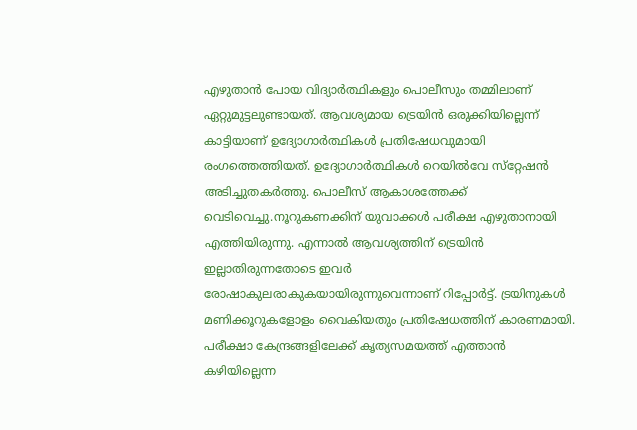എഴുതാന്‍ പോയ വിദ്യാര്‍ത്ഥികളും പൊലീസും തമ്മിലാണ് ഏറ്റുമുട്ടലുണ്ടായത്. ആവശ്യമായ ട്രെയിന്‍ ഒരുക്കിയില്ലെന്ന് കാട്ടിയാണ് ഉദ്യോഗാര്‍ത്ഥികള്‍ പ്രതിഷേധവുമായി രംഗത്തെത്തിയത്. ഉദ്യോഗാര്‍ത്ഥികള്‍ റെയില്‍വേ സ്‌റ്റേഷന്‍ അടിച്ചുതകര്‍ത്തു. പൊലീസ് ആകാശത്തേക്ക് വെടിവെച്ചു.നൂറുകണക്കിന് യുവാക്കള്‍ പരീക്ഷ എഴുതാനായി എത്തിയിരുന്നു. എന്നാല്‍ ആവശ്യത്തിന് ട്രെയിന്‍ ഇല്ലാതിരുന്നതോടെ ഇവര്‍ രോഷാകുലരാകുകയായിരുന്നുവെന്നാണ് റിപ്പോര്‍ട്ട്. ട്രയിനുകള്‍ മണിക്കൂറുകളോളം വൈകിയതും പ്രതിഷേധത്തിന് കാരണമായി. പരീക്ഷാ കേന്ദ്രങ്ങളിലേക്ക് കൃത്യസമയത്ത് എത്താന്‍ കഴിയില്ലെന്ന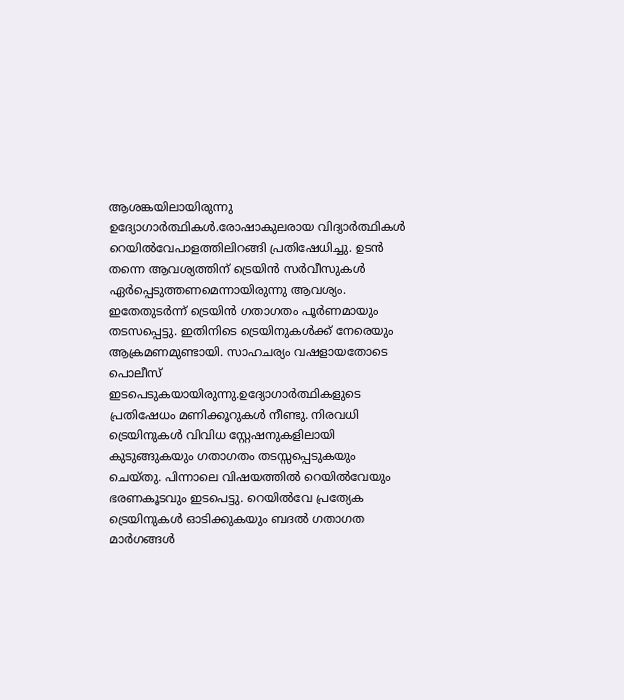ആശങ്കയിലായിരുന്നു ഉദ്യോഗാര്‍ത്ഥികള്‍.രോഷാകുലരായ വിദ്യാര്‍ത്ഥികള്‍ റെയില്‍വേപാളത്തിലിറങ്ങി പ്രതിഷേധിച്ചു. ഉടന്‍ തന്നെ ആവശ്യത്തിന് ട്രെയിന്‍ സര്‍വീസുകള്‍ ഏര്‍പ്പെടുത്തണമെന്നായിരുന്നു ആവശ്യം. ഇതേതുടര്‍ന്ന് ട്രെയിന്‍ ഗതാഗതം പൂര്‍ണമായും തടസപ്പെട്ടു. ഇതിനിടെ ട്രെയിനുകള്‍ക്ക് നേരെയും ആക്രമണമുണ്ടായി. സാഹചര്യം വഷളായതോടെ പൊലീസ് ഇടപെടുകയായിരുന്നു.ഉദ്യോഗാര്‍ത്ഥികളുടെ പ്രതിഷേധം മണിക്കൂറുകള്‍ നീണ്ടു. നിരവധി ട്രെയിനുകള്‍ വിവിധ സ്റ്റേഷനുകളിലായി കുടുങ്ങുകയും ഗതാഗതം തടസ്സപ്പെടുകയും ചെയ്തു. പിന്നാലെ വിഷയത്തില്‍ റെയില്‍വേയും ഭരണകൂടവും ഇടപെട്ടു. റെയില്‍വേ പ്രത്യേക ട്രെയിനുകള്‍ ഓടിക്കുകയും ബദല്‍ ഗതാഗത മാര്‍ഗങ്ങള്‍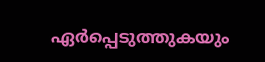ഏര്‍പ്പെടുത്തുകയും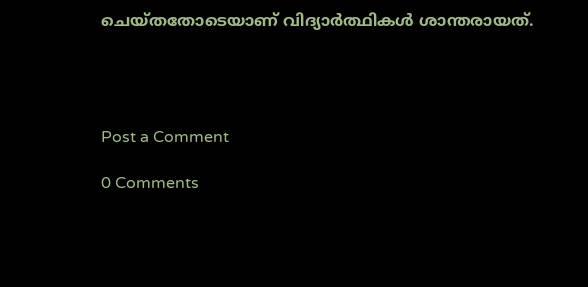ചെയ്തതോടെയാണ് വിദ്യാര്‍ത്ഥികള്‍ ശാന്തരായത്.




Post a Comment

0 Comments